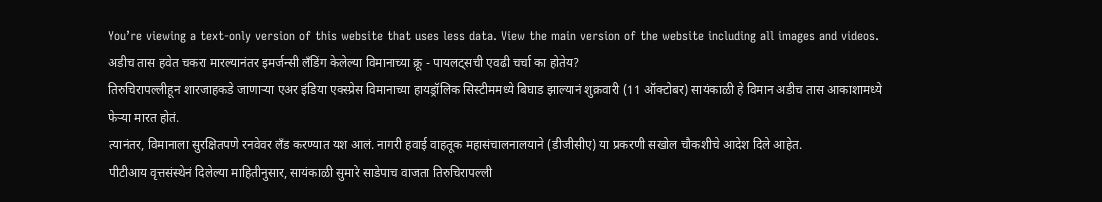You’re viewing a text-only version of this website that uses less data. View the main version of the website including all images and videos.
अडीच तास हवेत चकरा मारल्यानंतर इमर्जन्सी लँडिंग केलेल्या विमानाच्या क्रू - पायलट्सची एवढी चर्चा का होतेय?
तिरुचिरापल्लीहून शारजाहकडे जाणाऱ्या एअर इंडिया एक्स्प्रेस विमानाच्या हायड्रॉलिक सिस्टीममध्ये बिघाड झाल्यानं शुक्रवारी (11 ऑक्टोबर) सायंकाळी हे विमान अडीच तास आकाशामध्ये फेऱ्या मारत होतं.
त्यानंतर, विमानाला सुरक्षितपणे रनवेवर लँड करण्यात यश आलं. नागरी हवाई वाहतूक महासंचालनालयाने (डीजीसीए) या प्रकरणी सखोल चौकशीचे आदेश दिले आहेत.
पीटीआय वृत्तसंस्थेनं दिलेल्या माहितीनुसार, सायंकाळी सुमारे साडेपाच वाजता तिरुचिरापल्ली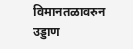विमानतळावरुन उड्डाण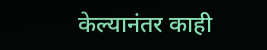केल्यानंतर काही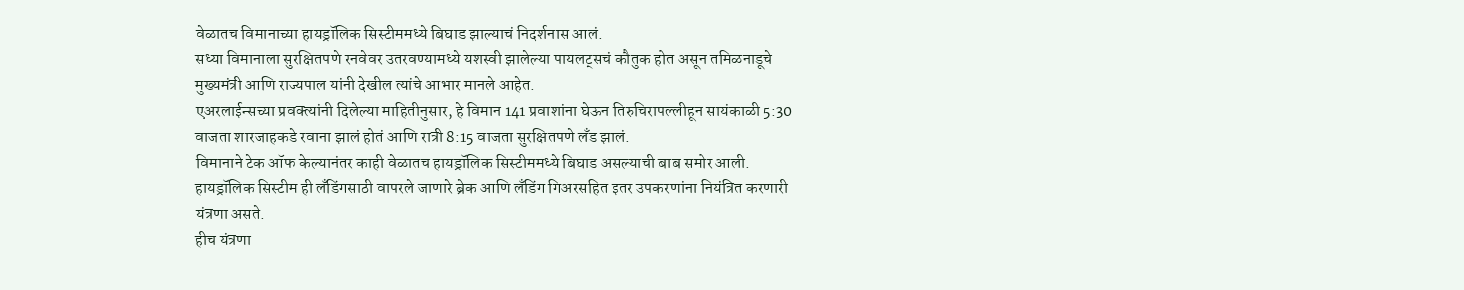वेळातच विमानाच्या हायड्रॉलिक सिस्टीममध्ये बिघाड झाल्याचं निदर्शनास आलं.
सध्या विमानाला सुरक्षितपणे रनवेवर उतरवण्यामध्ये यशस्वी झालेल्या पायलट्सचं कौतुक होत असून तमिळनाडूचे मुख्यमंत्री आणि राज्यपाल यांनी देखील त्यांचे आभार मानले आहेत.
एअरलाईन्सच्या प्रवक्त्यांनी दिलेल्या माहितीनुसार, हे विमान 141 प्रवाशांना घेऊन तिरुचिरापल्लीहून सायंकाळी 5:30 वाजता शारजाहकडे रवाना झालं होतं आणि रात्री 8:15 वाजता सुरक्षितपणे लँड झालं.
विमानाने टेक ऑफ केल्यानंतर काही वेळातच हायड्रॉलिक सिस्टीममध्ये बिघाड असल्याची बाब समोर आली.
हायड्रॉलिक सिस्टीम ही लँडिंगसाठी वापरले जाणारे ब्रेक आणि लँडिंग गिअरसहित इतर उपकरणांना नियंत्रित करणारी यंत्रणा असते.
हीच यंत्रणा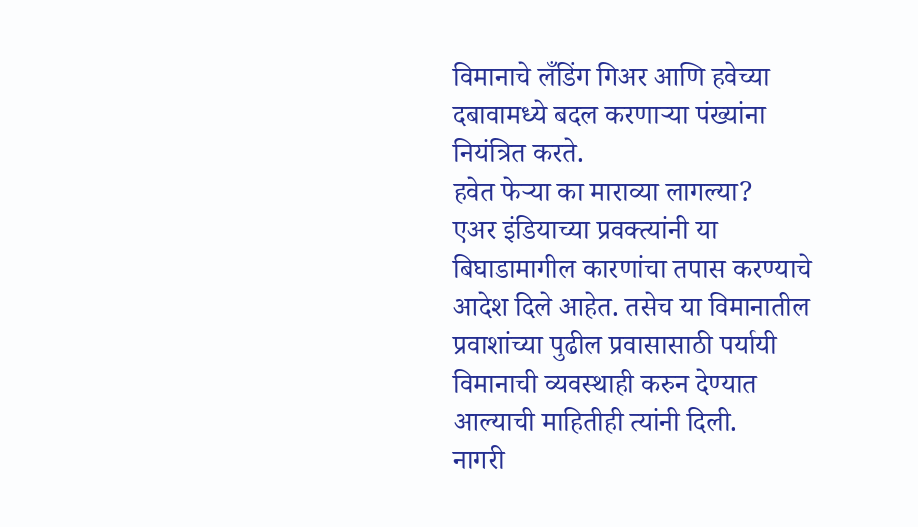विमानाचे लँडिंग गिअर आणि हवेच्या दबावामध्ये बदल करणाऱ्या पंख्यांना नियंत्रित करते.
हवेत फेऱ्या का माराव्या लागल्या?
एअर इंडियाच्या प्रवक्त्यांनी या बिघाडामागील कारणांचा तपास करण्याचे आदेश दिले आहेत. तसेच या विमानातील प्रवाशांच्या पुढील प्रवासासाठी पर्यायी विमानाची व्यवस्थाही करुन देण्यात आल्याची माहितीही त्यांनी दिली.
नागरी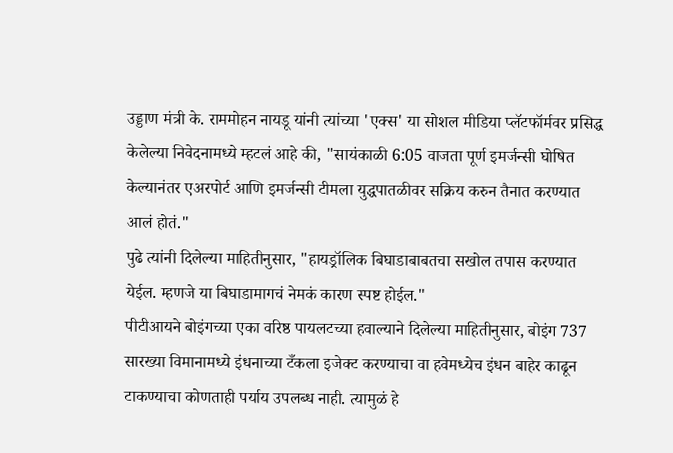उड्डाण मंत्री के. राममोहन नायडू यांनी त्यांच्या 'एक्स' या सोशल मीडिया प्लॅटफॉर्मवर प्रसिद्ध केलेल्या निवेदनामध्ये म्हटलं आहे की, "सायंकाळी 6:05 वाजता पूर्ण इमर्जन्सी घोषित केल्यानंतर एअरपोर्ट आणि इमर्जन्सी टीमला युद्धपातळीवर सक्रिय करुन तैनात करण्यात आलं होतं."
पुढे त्यांनी दिलेल्या माहितीनुसार, "हायड्रॉलिक बिघाडाबाबतचा सखोल तपास करण्यात येईल. म्हणजे या बिघाडामागचं नेमकं कारण स्पष्ट होईल."
पीटीआयने बोइंगच्या एका वरिष्ठ पायलटच्या हवाल्याने दिलेल्या माहितीनुसार, बोइंग 737 सारख्या विमानामध्ये इंधनाच्या टँकला इजेक्ट करण्याचा वा हवेमध्येच इंधन बाहेर काढून टाकण्याचा कोणताही पर्याय उपलब्ध नाही. त्यामुळं हे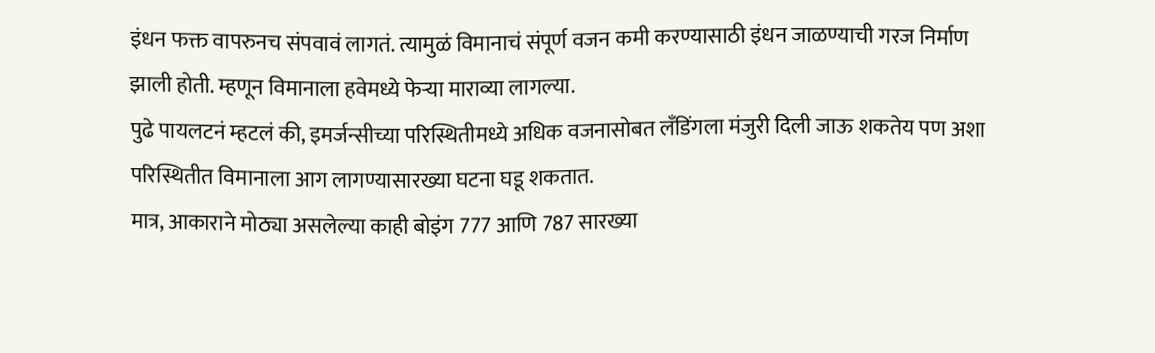इंधन फक्त वापरुनच संपवावं लागतं. त्यामुळं विमानाचं संपूर्ण वजन कमी करण्यासाठी इंधन जाळण्याची गरज निर्माण झाली होती. म्हणून विमानाला हवेमध्ये फेऱ्या माराव्या लागल्या.
पुढे पायलटनं म्हटलं की, इमर्जन्सीच्या परिस्थितीमध्ये अधिक वजनासोबत लँडिंगला मंजुरी दिली जाऊ शकतेय पण अशा परिस्थितीत विमानाला आग लागण्यासारख्या घटना घडू शकतात.
मात्र, आकाराने मोठ्या असलेल्या काही बोइंग 777 आणि 787 सारख्या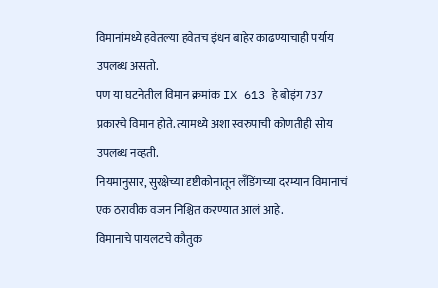विमानांमध्ये हवेतल्या हवेतच इंधन बाहेर काढण्याचाही पर्याय उपलब्ध असतो.
पण या घटनेतील विमान क्रमांक IX 613 हे बोइंग 737 प्रकारचे विमान होते. त्यामध्ये अशा स्वरुपाची कोणतीही सोय उपलब्ध नव्हती.
नियमानुसार, सुरक्षेच्या दृष्टीकोनातून लँडिंगच्या दरम्यान विमानाचं एक ठरावीक वजन निश्चित करण्यात आलं आहे.
विमानाचे पायलटचे कौतुक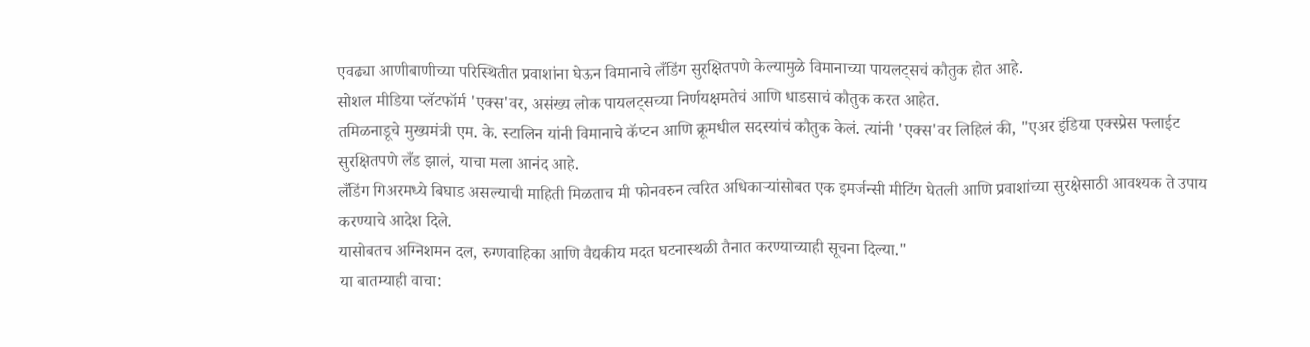एवढ्या आणीबाणीच्या परिस्थितीत प्रवाशांना घेऊन विमानाचे लँडिंग सुरक्षितपणे केल्यामुळे विमानाच्या पायलट्सचं कौतुक होत आहे.
सोशल मीडिया प्लॅटफॉर्म 'एक्स'वर, असंख्य लोक पायलट्सच्या निर्णयक्षमतेचं आणि धाडसाचं कौतुक करत आहेत.
तमिळनाडूचे मुख्यमंत्री एम. के. स्टालिन यांनी विमानाचे कॅप्टन आणि क्रूमधील सदस्यांचं कौतुक केलं. त्यांनी 'एक्स'वर लिहिलं की, "एअर इंडिया एक्स्प्रेस फ्लाईट सुरक्षितपणे लँड झालं, याचा मला आनंद आहे.
लँडिंग गिअरमध्ये बिघाड असल्याची माहिती मिळताच मी फोनवरुन त्वरित अधिकाऱ्यांसोबत एक इमर्जन्सी मीटिंग घेतली आणि प्रवाशांच्या सुरक्षेसाठी आवश्यक ते उपाय करण्याचे आदेश दिले.
यासोबतच अग्निशमन दल, रुग्णवाहिका आणि वैद्यकीय मदत घटनास्थळी तैनात करण्याच्याही सूचना दिल्या."
या बातम्याही वाचा: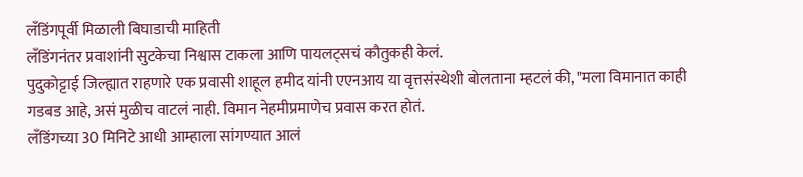लँडिंगपूर्वी मिळाली बिघाडाची माहिती
लँडिंगनंतर प्रवाशांनी सुटकेचा निश्वास टाकला आणि पायलट्सचं कौतुकही केलं.
पुदुकोट्टाई जिल्ह्यात राहणारे एक प्रवासी शाहूल हमीद यांनी एएनआय या वृत्तसंस्थेशी बोलताना म्हटलं की, "मला विमानात काही गडबड आहे, असं मुळीच वाटलं नाही. विमान नेहमीप्रमाणेच प्रवास करत होतं.
लँडिंगच्या 30 मिनिटे आधी आम्हाला सांगण्यात आलं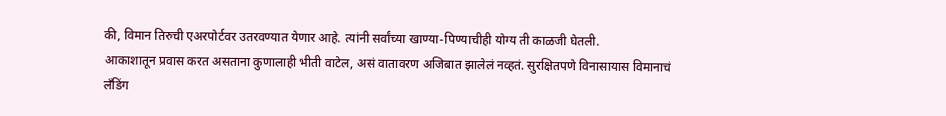की, विमान तिरुची एअरपोर्टवर उतरवण्यात येणार आहे. त्यांनी सर्वांच्या खाण्या-पिण्याचीही योग्य ती काळजी घेतली.
आकाशातून प्रवास करत असताना कुणालाही भीती वाटेल, असं वातावरण अजिबात झालेलं नव्हतं. सुरक्षितपणे विनासायास विमानाचं लँडिंग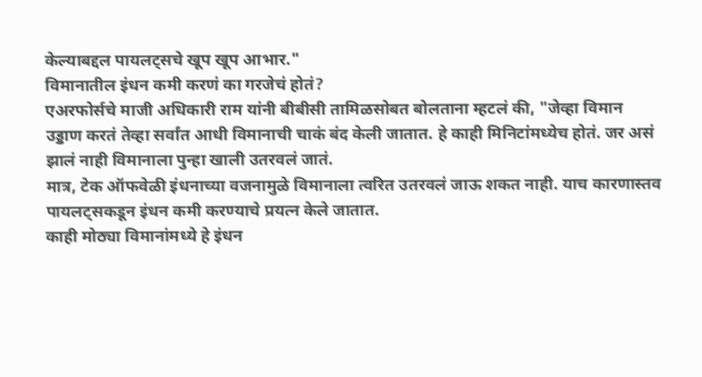केल्याबद्दल पायलट्सचे खूप खूप आभार."
विमानातील इंधन कमी करणं का गरजेचं होतं?
एअरफोर्सचे माजी अधिकारी राम यांनी बीबीसी तामिळसोबत बोलताना म्हटलं की, "जेव्हा विमान उड्डाण करतं तेव्हा सर्वांत आधी विमानाची चाकं बंद केली जातात. हे काही मिनिटांमध्येच होतं. जर असं झालं नाही विमानाला पुन्हा खाली उतरवलं जातं.
मात्र, टेक ऑफवेळी इंधनाच्या वजनामुळे विमानाला त्वरित उतरवलं जाऊ शकत नाही. याच कारणास्तव पायलट्सकडून इंधन कमी करण्याचे प्रयत्न केले जातात.
काही मोठ्या विमानांमध्ये हे इंधन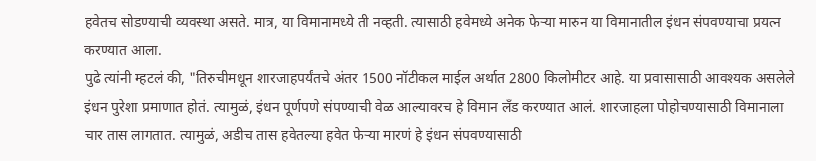हवेतच सोडण्याची व्यवस्था असते. मात्र, या विमानामध्ये ती नव्हती. त्यासाठी हवेमध्ये अनेक फेऱ्या मारुन या विमानातील इंधन संपवण्याचा प्रयत्न करण्यात आला.
पुढे त्यांनी म्हटलं की, "तिरुचीमधून शारजाहपर्यंतचे अंतर 1500 नॉटीकल माईल अर्थात 2800 किलोमीटर आहे. या प्रवासासाठी आवश्यक असलेले इंधन पुरेशा प्रमाणात होतं. त्यामुळं, इंधन पूर्णपणे संपण्याची वेळ आल्यावरच हे विमान लँड करण्यात आलं. शारजाहला पोहोचण्यासाठी विमानाला चार तास लागतात. त्यामुळं, अडीच तास हवेतल्या हवेत फेऱ्या मारणं हे इंधन संपवण्यासाठी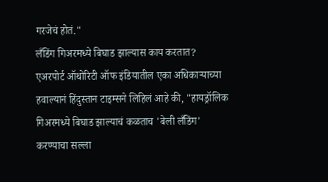गरजेचं होतं."
लँडिंग गिअरमध्ये बिघाड झाल्यास काय करतात?
एअरपोर्ट ऑथोरिटी ऑफ इंडियातील एका अधिकाऱ्याच्या हवाल्यानं हिंदुस्तान टाइम्सने लिहिलं आहे की, "हायड्रॉलिक गिअरमध्ये बिघाड झाल्याचं कळताच 'बेली लँडिंग' करण्याचा सल्ला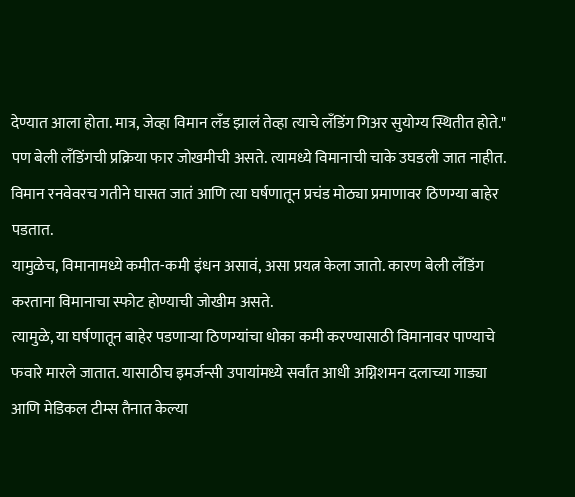देण्यात आला होता. मात्र, जेव्हा विमान लँड झालं तेव्हा त्याचे लँडिंग गिअर सुयोग्य स्थितीत होते."
पण बेली लँडिंगची प्रक्रिया फार जोखमीची असते. त्यामध्ये विमानाची चाके उघडली जात नाहीत. विमान रनवेवरच गतीने घासत जातं आणि त्या घर्षणातून प्रचंड मोठ्या प्रमाणावर ठिणग्या बाहेर पडतात.
यामुळेच, विमानामध्ये कमीत-कमी इंधन असावं, असा प्रयत्न केला जातो. कारण बेली लँडिंग करताना विमानाचा स्फोट होण्याची जोखीम असते.
त्यामुळे, या घर्षणातून बाहेर पडणाऱ्या ठिणग्यांचा धोका कमी करण्यासाठी विमानावर पाण्याचे फवारे मारले जातात. यासाठीच इमर्जन्सी उपायांमध्ये सर्वांत आधी अग्निशमन दलाच्या गाड्या आणि मेडिकल टीम्स तैनात केल्या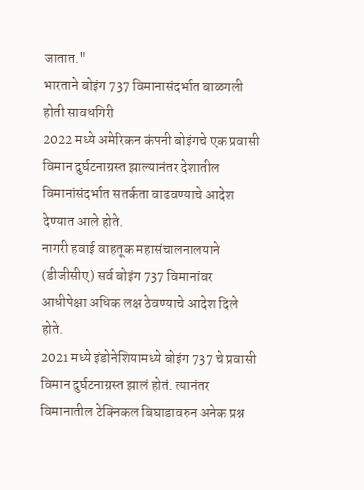जातात."
भारताने बोइंग 737 विमानासंदर्भात बाळगली होती सावधगिरी
2022 मध्ये अमेरिकन कंपनी बोइंगचे एक प्रवासी विमान दुर्घटनाग्रस्त झाल्यानंतर देशातील विमानांसंदर्भात सतर्कता वाढवण्याचे आदेश देण्यात आले होते.
नागरी हवाई वाहतूक महासंचालनालयाने (डीजीसीए) सर्व बोइंग 737 विमानांवर आधीपेक्षा अधिक लक्ष ठेवण्याचे आदेश दिले होते.
2021 मध्ये इंडोनेशियामध्ये बोइंग 737 चे प्रवासी विमान दुर्घटनाग्रस्त झालं होतं. त्यानंतर विमानातील टेक्निकल बिघाडावरुन अनेक प्रश्न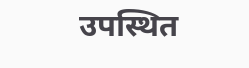उपस्थित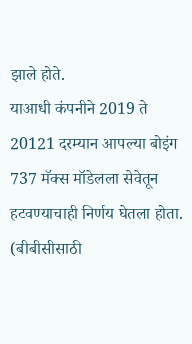झाले होते.
याआधी कंपनीने 2019 ते 20121 दरम्यान आपल्या बोइंग 737 मॅक्स मॉडेलला सेवेतून हटवण्याचाही निर्णय घेतला होता.
(बीबीसीसाठी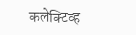कलेक्टिव्ह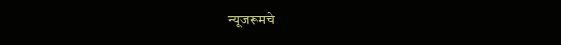न्यूजरूमचे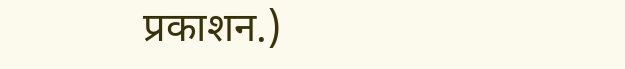प्रकाशन.)